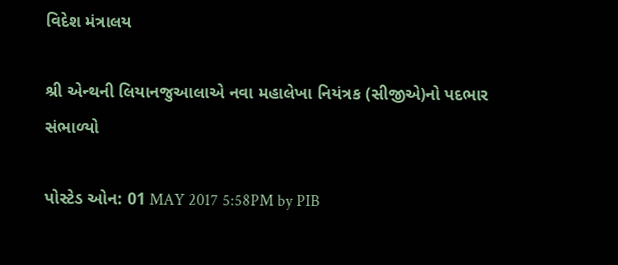વિદેશ મંત્રાલય

શ્રી એન્થની લિયાનજુઆલાએ નવા મહાલેખા નિયંત્રક (સીજીએ)નો પદભાર સંભાળ્યો

પોસ્ટેડ ઓન: 01 MAY 2017 5:58PM by PIB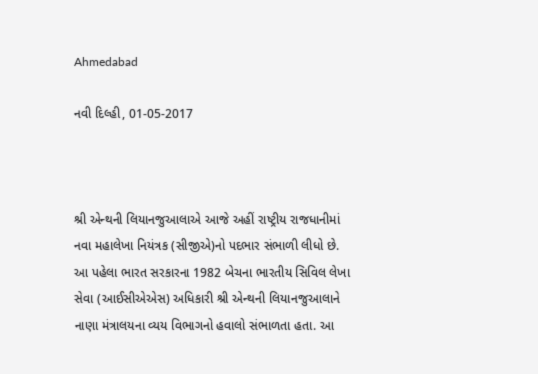Ahmedabad

નવી દિલ્હી, 01-05-2017



શ્રી એન્થની લિયાનજુઆલાએ આજે અહીં રાષ્ટ્રીય રાજધાનીમાં નવા મહાલેખા નિયંત્રક (સીજીએ)નો પદભાર સંભાળી લીધો છે. આ પહેલા ભારત સરકારના 1982 બેચના ભારતીય સિવિલ લેખા સેવા (આઈસીએએસ) અધિકારી શ્રી એન્થની લિયાનજુઆલાને નાણા મંત્રાલયના વ્યય વિભાગનો હવાલો સંભાળતા હતા. આ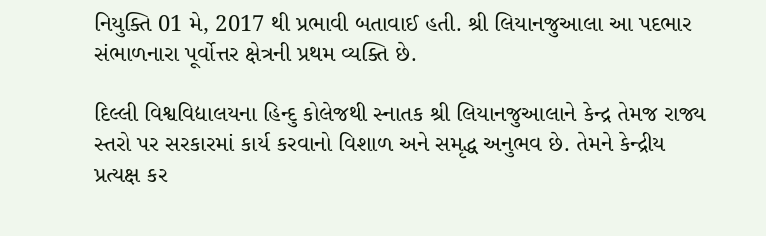નિયુક્તિ 01 મે, 2017 થી પ્રભાવી બતાવાઈ હતી. શ્રી લિયાનજુઆલા આ પદભાર સંભાળનારા પૂર્વોત્તર ક્ષેત્રની પ્રથમ વ્યક્તિ છે.

દિલ્લી વિશ્વવિદ્યાલયના હિન્દુ કોલેજથી સ્નાતક શ્રી લિયાનજુઆલાને કેન્દ્ર તેમજ રાજ્ય સ્તરો પર સરકારમાં કાર્ય કરવાનો વિશાળ અને સમૃદ્ધ અનુભવ છે. તેમને કેન્દ્રીય પ્રત્યક્ષ કર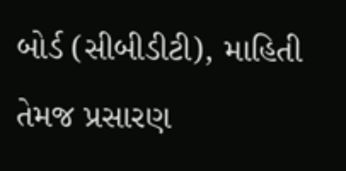બોર્ડ (સીબીડીટી), માહિતી તેમજ પ્રસારણ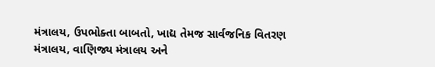મંત્રાલય, ઉપભોક્તા બાબતો, ખાદ્ય તેમજ સાર્વજનિક વિતરણ મંત્રાલય, વાણિજ્ય મંત્રાલય અને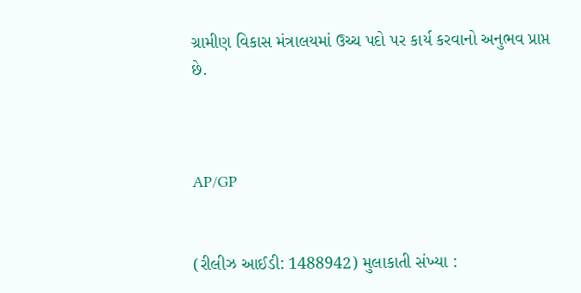ગ્રામીણ વિકાસ મંત્રાલયમાં ઉચ્ચ પદો પર કાર્ય કરવાનો અનુભવ પ્રાપ્ત છે.



AP/GP


(રીલીઝ આઈડી: 1488942) મુલાકાતી સંખ્યા :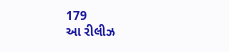179
આ રીલીઝ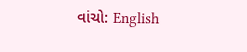વાંચો: English